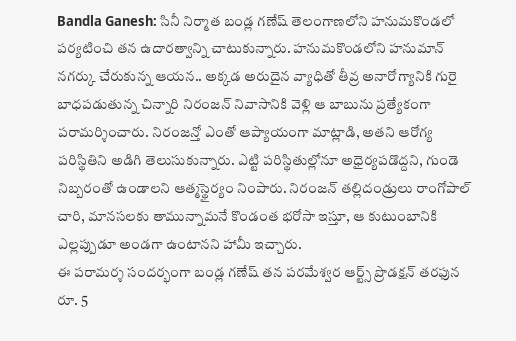Bandla Ganesh: సినీ నిర్మాత బండ్ల గణేష్ తెలంగాణలోని హనుమకొండలో పర్యటించి తన ఉదారత్వాన్ని చాటుకున్నారు. హనుమకొండలోని హనుమాన్ నగర్కు చేరుకున్న ఆయన.. అక్కడ అరుదైన వ్యాధితో తీవ్ర అనారోగ్యానికి గురై బాధపడుతున్న చిన్నారి నిరంజన్ నివాసానికి వెళ్లి ఆ బాబును ప్రత్యేకంగా పరామర్శించారు. నిరంజన్తో ఎంతో ఆప్యాయంగా మాట్లాడి, అతని ఆరోగ్య పరిస్థితిని అడిగి తెలుసుకున్నారు. ఎట్టి పరిస్థితుల్లోనూ అధైర్యపడొద్దని, గుండె నిబ్బరంతో ఉండాలని ఆత్మస్థైర్యం నింపారు. నిరంజన్ తల్లిదండ్రులు రాంగోపాల్ చారి, మానసలకు తామున్నామనే కొండంత భరోసా ఇస్తూ, ఆ కుటుంబానికి ఎల్లప్పుడూ అండగా ఉంటానని హామీ ఇచ్చారు.
ఈ పరామర్శ సందర్భంగా బండ్ల గణేష్ తన పరమేశ్వర ఆర్ట్స్ ప్రొడక్షన్ తరఫున రూ. 5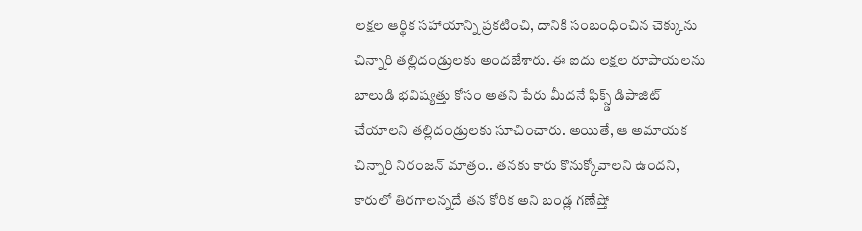లక్షల ఆర్థిక సహాయాన్ని ప్రకటించి, దానికి సంబంధించిన చెక్కును చిన్నారి తల్లిదండ్రులకు అందజేశారు. ఈ ఐదు లక్షల రూపాయలను బాలుడి భవిష్యత్తు కోసం అతని పేరు మీదనే ఫిక్స్డ్ డిపాజిట్ చేయాలని తల్లిదండ్రులకు సూచించారు. అయితే, ఆ అమాయక చిన్నారి నిరంజన్ మాత్రం.. తనకు కారు కొనుక్కోవాలని ఉందని, కారులో తిరగాలన్నదే తన కోరిక అని బండ్ల గణేష్తో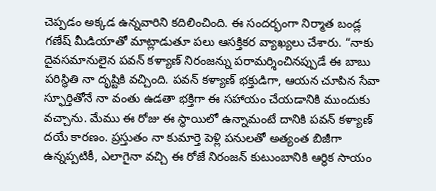చెప్పడం అక్కడ ఉన్నవారిని కదిలించింది. ఈ సందర్భంగా నిర్మాత బండ్ల గణేష్ మీడియాతో మాట్లాడుతూ పలు ఆసక్తికర వ్యాఖ్యలు చేశారు. “నాకు దైవసమానులైన పవన్ కళ్యాణ్ నిరంజన్ను పరామర్శించినప్పుడే ఈ బాబు పరిస్థితి నా దృష్టికి వచ్చింది. పవన్ కళ్యాణ్ భక్తుడిగా, ఆయన చూపిన సేవా స్ఫూర్తితోనే నా వంతు ఉడతా భక్తిగా ఈ సహాయం చేయడానికి ముందుకు వచ్చాను. మేము ఈ రోజు ఈ స్థాయిలో ఉన్నామంటే దానికి పవన్ కళ్యాణ్ దయే కారణం. ప్రస్తుతం నా కుమార్తె పెళ్లి పనులతో అత్యంత బిజీగా ఉన్నప్పటికీ, ఎలాగైనా వచ్చి ఈ రోజే నిరంజన్ కుటుంబానికి ఆర్థిక సాయం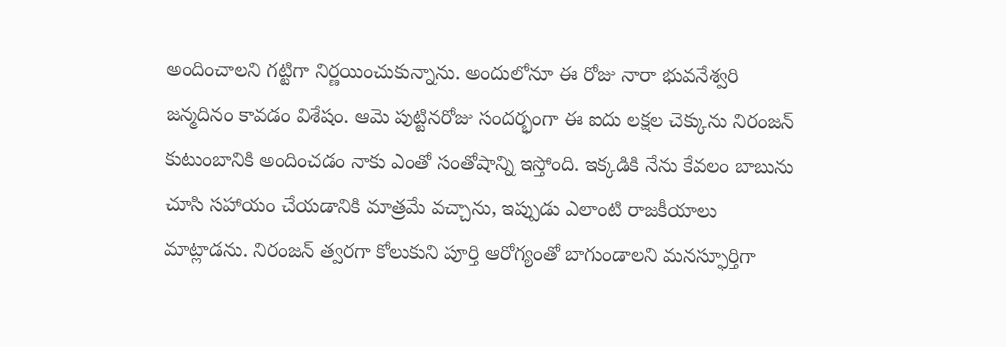అందించాలని గట్టిగా నిర్ణయించుకున్నాను. అందులోనూ ఈ రోజు నారా భువనేశ్వరి జన్మదినం కావడం విశేషం. ఆమె పుట్టినరోజు సందర్భంగా ఈ ఐదు లక్షల చెక్కును నిరంజన్ కుటుంబానికి అందించడం నాకు ఎంతో సంతోషాన్ని ఇస్తోంది. ఇక్కడికి నేను కేవలం బాబును చూసి సహాయం చేయడానికి మాత్రమే వచ్చాను, ఇప్పుడు ఎలాంటి రాజకీయాలు మాట్లాడను. నిరంజన్ త్వరగా కోలుకుని పూర్తి ఆరోగ్యంతో బాగుండాలని మనస్ఫూర్తిగా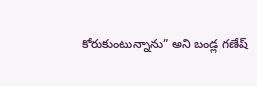కోరుకుంటున్నాను” అని బండ్ల గణేష్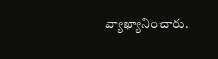వ్యాఖ్యానించారు.